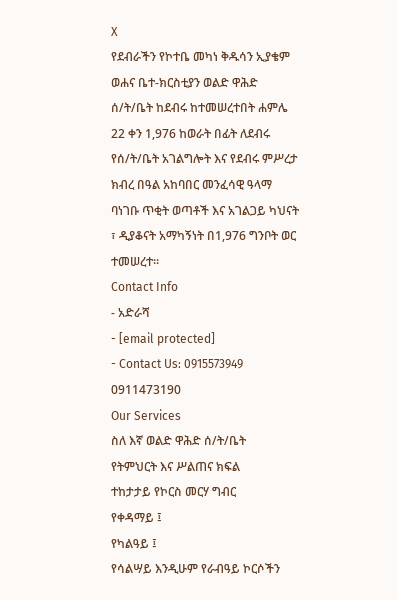X
የደብራችን የኮተቤ መካነ ቅዱሳን ኢያቄም ወሐና ቤተ-ክርስቲያን ወልድ ዋሕድ ሰ/ት/ቤት ከደብሩ ከተመሠረተበት ሐምሌ 22 ቀን 1,976 ከወራት በፊት ለደብሩ የሰ/ት/ቤት አገልግሎት እና የደብሩ ምሥረታ ክብረ በዓል አከባበር መንፈሳዊ ዓላማ ባነገቡ ጥቂት ወጣቶች እና አገልጋይ ካህናት ፣ ዲያቆናት አማካኝነት በ1,976 ግንቦት ወር ተመሠረተ።
Contact Info
- አድራሻ
- [email protected]
- Contact Us: 0915573949
0911473190
Our Services
ስለ እኛ ወልድ ዋሕድ ሰ/ት/ቤት
የትምህርት እና ሥልጠና ክፍል
ተከታታይ የኮርስ መርሃ ግብር
የቀዳማይ ፤
የካልዓይ ፤
የሳልሣይ እንዲሁም የራብዓይ ኮርሶችን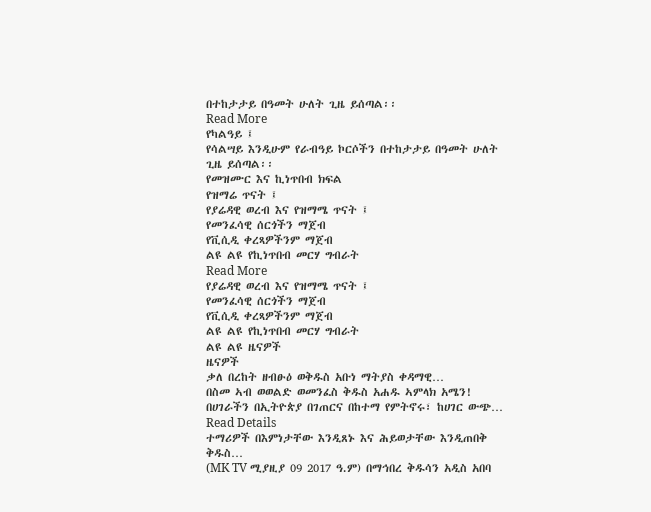በተከታታይ በዓመት ሁለት ጊዜ ይሰጣል፡፡
Read More
የካልዓይ ፤
የሳልሣይ እንዲሁም የራብዓይ ኮርሶችን በተከታታይ በዓመት ሁለት ጊዜ ይሰጣል፡፡
የመዝሙር እና ኪነጥበብ ክፍል
የዝማሬ ጥናት ፤
የያሬዳዊ ወረብ እና የዝማሜ ጥናት ፤
የመንፈሳዊ ሰርጎችን ማጀብ
የቪሲዲ ቀረጻዎችንም ማጀብ
ልዩ ልዩ የኪነጥበብ መርሃ ግብራት
Read More
የያሬዳዊ ወረብ እና የዝማሜ ጥናት ፤
የመንፈሳዊ ሰርጎችን ማጀብ
የቪሲዲ ቀረጻዎችንም ማጀብ
ልዩ ልዩ የኪነጥበብ መርሃ ግብራት
ልዩ ልዩ ዜናዎች
ዜናዎች
ቃለ በረከት ዘብፁዕ ወቅዱስ አቡነ ማትያስ ቀዳማዊ…
በስመ ኣብ ወወልድ ወመንፈስ ቅዱስ አሐዱ ኣምላክ አሜን! በሀገራችን በኢትዮጵያ በገጠርና በከተማ የምትኖሩ፣ ከሀገር ውጭ…
Read Details
ተማሪዎች በእምነታቸው እንዲጸኑ እና ሕይወታቸው እንዲጠበቅ ቅዱስ…
(MK TV ሚያዚያ 09 2017 ዓ.ም) በማኅበረ ቅዱሳን አዲስ አበባ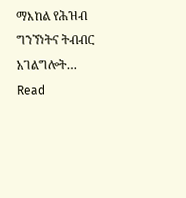ማእከል የሕዝብ ግንኘነትና ትብብር አገልግሎት…
Read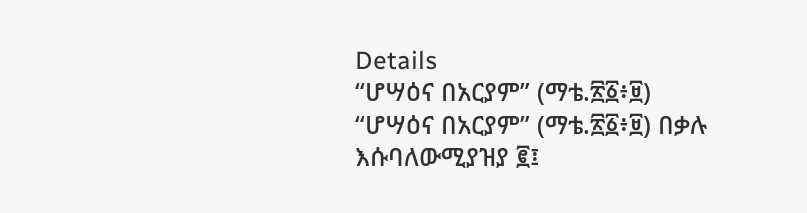Details
“ሆሣዕና በአርያም” (ማቴ.፳፩፥፱)
“ሆሣዕና በአርያም” (ማቴ.፳፩፥፱) በቃሉ እሱባለውሚያዝያ ፪፤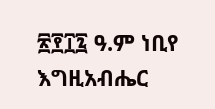፳፻፲፯ ዓ.ም ነቢየ እግዚአብሔር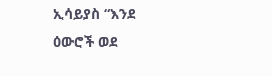ኢሳይያስ “እንደ ዕውሮች ወደ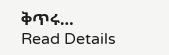ቅጥሩ…
Read Details